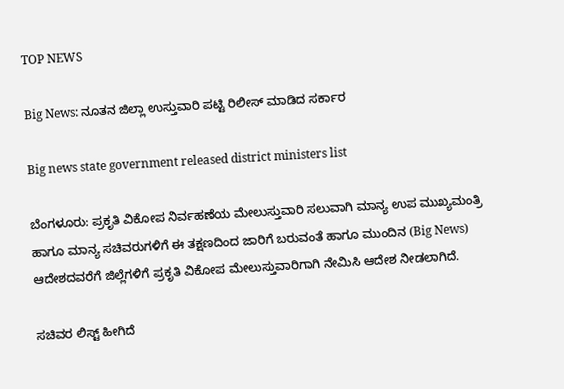TOP NEWS

Big News: ನೂತನ ಜಿಲ್ಲಾ ಉಸ್ತುವಾರಿ ಪಟ್ಟಿ ರಿಲೀಸ್‌ ಮಾಡಿದ ಸರ್ಕಾರ

Big news state government released district ministers list

ಬೆಂಗಳೂರು: ಪ್ರಕೃತಿ ವಿಕೋಪ ನಿರ್ವಹಣೆಯ ಮೇಲುಸ್ತುವಾರಿ ಸಲುವಾಗಿ ಮಾನ್ಯ ಉಪ ಮುಖ್ಯಮಂತ್ರಿ ಹಾಗೂ ಮಾನ್ಯ ಸಚಿವರುಗಳಿಗೆ ಈ ತಕ್ಷಣದಿಂದ ಜಾರಿಗೆ ಬರುವಂತೆ ಹಾಗೂ ಮುಂದಿನ (Big News) ಆದೇಶದವರೆಗೆ ಜಿಲ್ಲೆಗಳಿಗೆ ಪ್ರಕೃತಿ ವಿಕೋಪ ಮೇಲುಸ್ತುವಾರಿಗಾಗಿ ನೇಮಿಸಿ ಆದೇಶ ನೀಡಲಾಗಿದೆ.

ಸಚಿವರ ಲಿಸ್ಟ್‌ ಹೀಗಿದೆ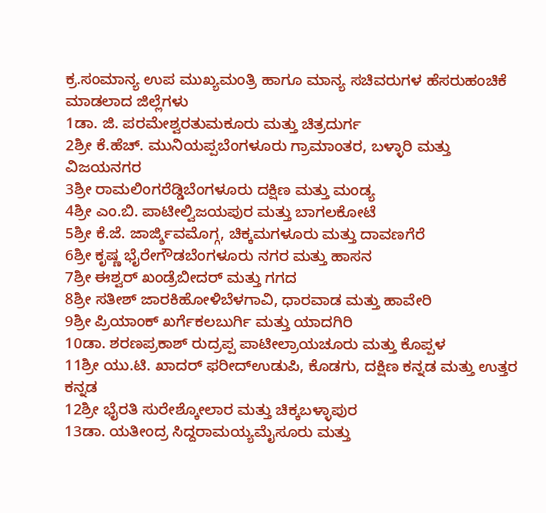ಕ್ರ.ಸಂಮಾನ್ಯ ಉಪ ಮುಖ್ಯಮಂತ್ರಿ ಹಾಗೂ ಮಾನ್ಯ ಸಚಿವರುಗಳ ಹೆಸರುಹಂಚಿಕೆ ಮಾಡಲಾದ ಜಿಲ್ಲೆಗಳು
1ಡಾ. ಜಿ. ಪರಮೇಶ್ವರತುಮಕೂರು ಮತ್ತು ಚಿತ್ರದುರ್ಗ
2ಶ್ರೀ ಕೆ.ಹೆಚ್. ಮುನಿಯಪ್ಪಬೆಂಗಳೂರು ಗ್ರಾಮಾಂತರ, ಬಳ್ಳಾರಿ ಮತ್ತು ವಿಜಯನಗರ
3ಶ್ರೀ ರಾಮಲಿಂಗರೆಡ್ಡಿಬೆಂಗಳೂರು ದಕ್ಷಿಣ ಮತ್ತು ಮಂಡ್ಯ
4ಶ್ರೀ ಎಂ.ಬಿ. ಪಾಟೀಲ್ವಿಜಯಪುರ ಮತ್ತು ಬಾಗಲಕೋಟೆ
5ಶ್ರೀ ಕೆ.ಜೆ. ಜಾರ್ಜ್ಶಿವಮೊಗ್ಗ, ಚಿಕ್ಕಮಗಳೂರು ಮತ್ತು ದಾವಣಗೆರೆ
6ಶ್ರೀ ಕೃಷ್ಣ ಭೈರೇಗೌಡಬೆಂಗಳೂರು ನಗರ ಮತ್ತು ಹಾಸನ
7ಶ್ರೀ ಈಶ್ವರ್ ಖಂಡ್ರೆಬೀದರ್ ಮತ್ತು ಗಗದ
8ಶ್ರೀ ಸತೀಶ್ ಜಾರಕಿಹೋಳಿಬೆಳಗಾವಿ, ಧಾರವಾಡ ಮತ್ತು ಹಾವೇರಿ
9ಶ್ರೀ ಪ್ರಿಯಾಂಕ್ ಖರ್ಗೆಕಲಬುರ್ಗಿ ಮತ್ತು ಯಾದಗಿರಿ
10ಡಾ. ಶರಣಪ್ರಕಾಶ್ ರುದ್ರಪ್ಪ ಪಾಟೀಲ್ರಾಯಚೂರು ಮತ್ತು ಕೊಪ್ಪಳ
11ಶ್ರೀ ಯು.ಟಿ. ಖಾದರ್ ಫರೀದ್ಉಡುಪಿ, ಕೊಡಗು, ದಕ್ಷಿಣ ಕನ್ನಡ ಮತ್ತು ಉತ್ತರ ಕನ್ನಡ
12ಶ್ರೀ ಭೈರತಿ ಸುರೇಶ್ಕೋಲಾರ ಮತ್ತು ಚಿಕ್ಕಬಳ್ಳಾಪುರ
13ಡಾ. ಯತೀಂದ್ರ ಸಿದ್ದರಾಮಯ್ಯಮೈಸೂರು ಮತ್ತು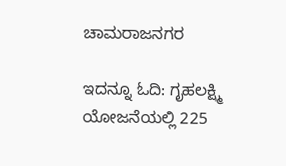ಚಾಮರಾಜನಗರ

ಇದನ್ನೂ ಓದಿ: ಗೃಹಲಕ್ಷ್ಮಿ ಯೋಜನೆಯಲ್ಲಿ 225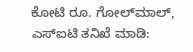ಕೋಟಿ ರೂ. ಗೋಲ್‌ಮಾಲ್‌, ಎಸ್‌ಐಟಿ ತನಿಖೆ ಮಾಡಿ: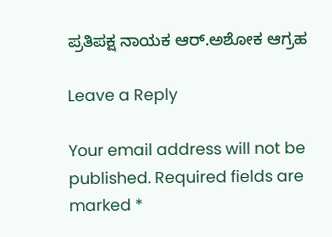ಪ್ರತಿಪಕ್ಷ ನಾಯಕ ಆರ್‌.ಅಶೋಕ ಆಗ್ರಹ

Leave a Reply

Your email address will not be published. Required fields are marked *